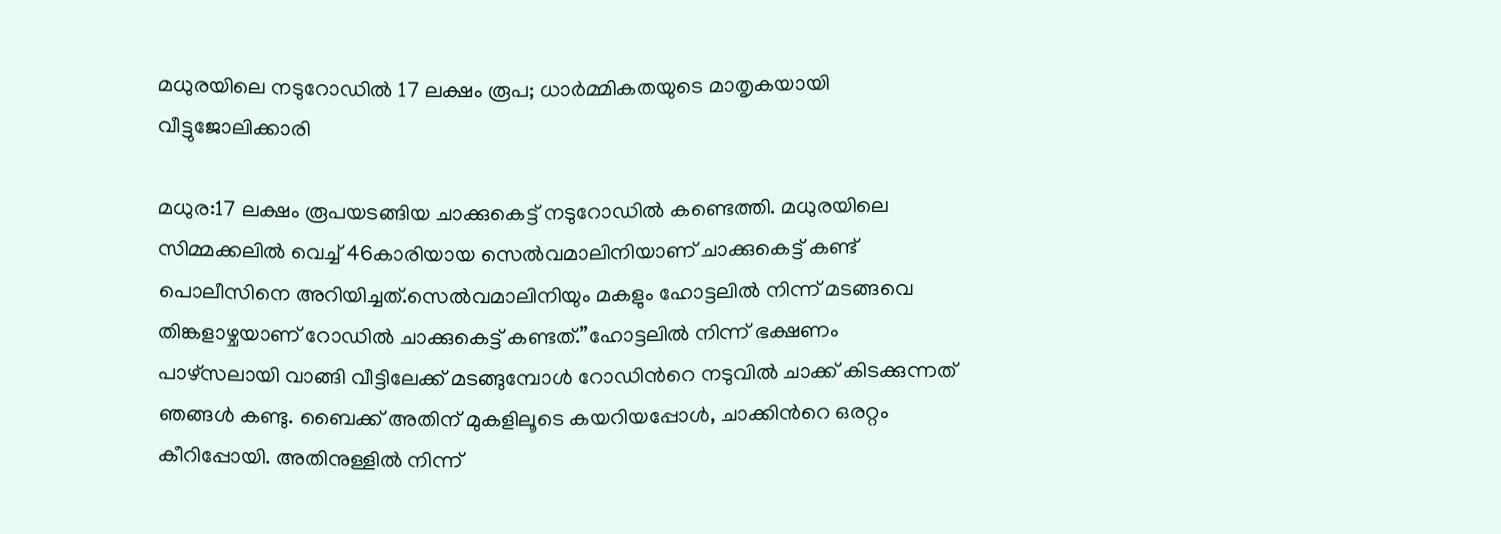മധുരയിലെ നടുറോഡില്‍ 17 ലക്ഷം രൂപ; ധാർമ്മികതയുടെ മാതൃകയായി വീട്ടുജോലിക്കാരി

മധുര:17 ലക്ഷം രൂപയടങ്ങിയ ചാക്കുകെട്ട് നടുറോഡില്‍ കണ്ടെത്തി. മധുരയിലെ സിമ്മക്കലില്‍ വെച്ച് 46കാരിയായ സെല്‍വമാലിനിയാണ് ചാക്കുകെട്ട് കണ്ട് പൊലീസിനെ അറിയിച്ചത്.സെല്‍വമാലിനിയും മകളും ഹോട്ടലില്‍ നിന്ന് മടങ്ങവെ തിങ്കളാഴ്ചയാണ് റോഡില്‍ ചാക്കുകെട്ട് കണ്ടത്.”ഹോട്ടലില്‍ നിന്ന് ഭക്ഷണം പാഴ്സലായി വാങ്ങി വീട്ടിലേക്ക് മടങ്ങുമ്പോൾ റോഡിന്‍റെ നടുവില്‍ ചാക്ക് കിടക്കുന്നത് ഞങ്ങള്‍ കണ്ടു. ബൈക്ക് അതിന് മുകളിലൂടെ കയറിയപ്പോള്‍, ചാക്കിന്‍റെ ഒരറ്റം കീറിപ്പോയി. അതിനുള്ളില്‍ നിന്ന്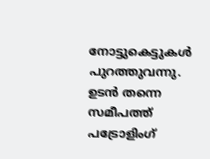നോട്ടുകെട്ടുകള്‍ പുറത്തുവന്നു. ഉടൻ തന്നെ സമീപത്ത് പട്രോളിംഗ്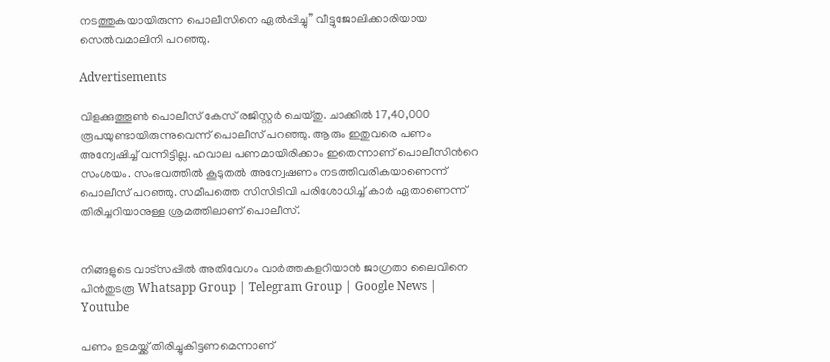നടത്തുകയായിരുന്ന പൊലീസിനെ ഏല്‍പ്പിച്ചു” വീട്ടുജോലിക്കാരിയായ സെല്‍വമാലിനി പറഞ്ഞു.

Advertisements

വിളക്കുത്തൂണ്‍ പൊലീസ് കേസ് രജിസ്റ്റർ ചെയ്തു. ചാക്കില്‍ 17,40,000 രൂപയുണ്ടായിരുന്നുവെന്ന് പൊലീസ് പറഞ്ഞു. ആരും ഇതുവരെ പണം അന്വേഷിച്ച്‌ വന്നിട്ടില്ല. ഹവാല പണമായിരിക്കാം ഇതെന്നാണ് പൊലീസിന്‍റെ സംശയം. സംഭവത്തില്‍ കൂടുതല്‍ അന്വേഷണം നടത്തിവരികയാണെന്ന് പൊലീസ് പറഞ്ഞു. സമീപത്തെ സിസിടിവി പരിശോധിച്ച്‌ കാർ ഏതാണെന്ന് തിരിച്ചറിയാനുള്ള ശ്രമത്തിലാണ് പൊലീസ്.


നിങ്ങളുടെ വാട്സപ്പിൽ അതിവേഗം വാർത്തകളറിയാൻ ജാഗ്രതാ ലൈവിനെ പിൻതുടരൂ Whatsapp Group | Telegram Group | Google News | Youtube

പണം ഉടമയ്ക്ക് തിരിച്ചുകിട്ടണമെന്നാണ്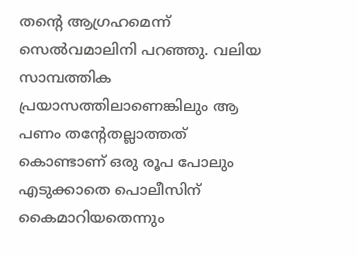തന്‍റെ ആഗ്രഹമെന്ന് സെല്‍വമാലിനി പറഞ്ഞു. വലിയ സാമ്പത്തിക പ്രയാസത്തിലാണെങ്കിലും ആ പണം തന്‍റേതല്ലാത്തത് കൊണ്ടാണ് ഒരു രൂപ പോലും എടുക്കാതെ പൊലീസിന് കൈമാറിയതെന്നും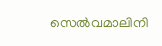സെല്‍വമാലിനി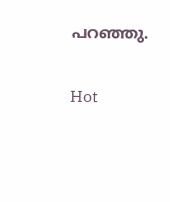പറഞ്ഞു.

Hot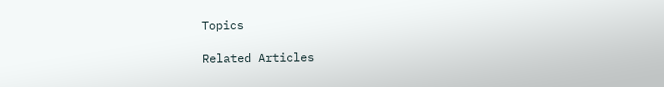Topics

Related Articles